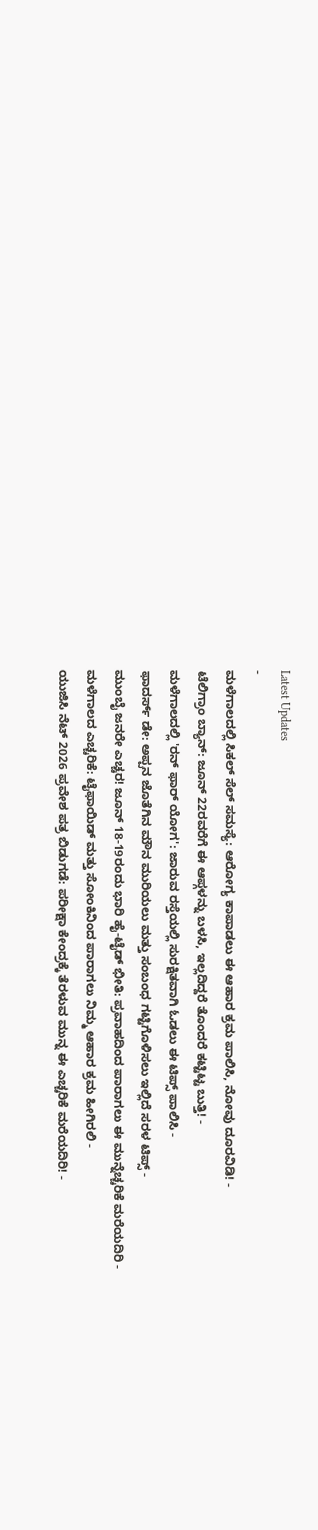Latest Updates
-
ಮಳೆಗಾಲದಲ್ಲಿ ಸಿಕಲ್ ಸೆಲ್ ಸಮಸ್ಯೆ: ಆರೋಗ್ಯ ಕಾಪಾಡಲು ಈ ಆಹಾರ ಕ್ರಮ ಪಾಲಿಸಿ, ನೋವು ದೂರವಿಡಿ! -
ಟೆಲಿಗ್ರಾಂ ಬ್ಯಾನ್: ಜೂನ್ 22ರವರೆಗೆ ಈ ಆಪ್ಗಳನ್ನು ಬಳಸಿ, ಇಲ್ಲದಿದ್ದರೆ ತೊಂದರೆ ಕಟ್ಟಿಟ್ಟ ಬುತ್ತಿ! -
ಮಳೆಗಾಲದಲ್ಲಿ 'ರನ್ ಫಾರ್ ಯೋಗ': ಜಾರುವ ರಸ್ತೆಯಲ್ಲಿ ಸುರಕ್ಷಿತವಾಗಿ ಓಡಲು ಈ ಟಿಪ್ಸ್ ಪಾಲಿಸಿ -
ಫಾದರ್ಸ್ ಡೇ: ಅಪ್ಪನ ಜೊತೆಗಿನ ಮೌನ ಮುರಿಯಲು ಮತ್ತು ಸಂಬಂಧ ಗಟ್ಟಿಗೊಳಿಸಲು ಇಲ್ಲಿದೆ ಸರಳ ಟಿಪ್ಸ್ -
ಮುಂಬೈ ಜನರೇ ಎಚ್ಚರ! ಜೂನ್ 18-19ರಂದು ಭಾರಿ ಹೈ-ಟೈಡ್ ಭೀತಿ: ಪ್ರವಾಹದಿಂದ ಪಾರಾಗಲು ಈ ಮುನ್ನೆಚ್ಚರಿಕೆ ಮರೆಯದಿರಿ -
ಮಳೆಗಾಲದ ಎಚ್ಚರಿಕೆ: ಟೈಫಾಯಿಡ್ ಮತ್ತು ಸೋಂಕಿನಿಂದ ಪಾರಾಗಲು ನಿಮ್ಮ ಆಹಾರ ಕ್ರಮ ಹೀಗಿರಲಿ -
ಯುಜಿಸಿ ನೆಟ್ 2026 ಪ್ರವೇಶ ಪತ್ರ ಬಿಡುಗಡೆ: ಪರೀಕ್ಷಾ ಕೇಂದ್ರಕ್ಕೆ ತೆರಳುವ ಮುನ್ನ ಈ ಎಚ್ಚರಿಕೆ ಮರೆಯದಿರಿ! -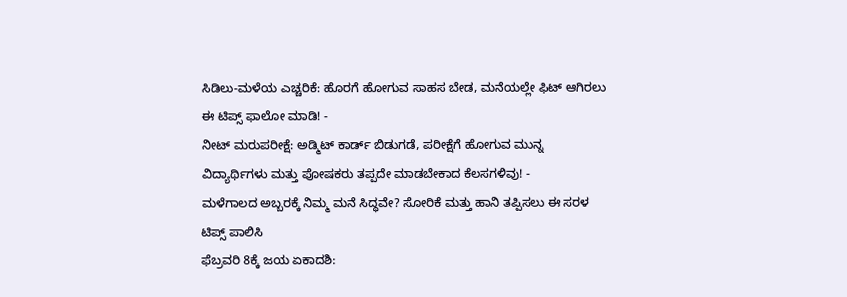ಸಿಡಿಲು-ಮಳೆಯ ಎಚ್ಚರಿಕೆ: ಹೊರಗೆ ಹೋಗುವ ಸಾಹಸ ಬೇಡ, ಮನೆಯಲ್ಲೇ ಫಿಟ್ ಆಗಿರಲು ಈ ಟಿಪ್ಸ್ ಫಾಲೋ ಮಾಡಿ! -
ನೀಟ್ ಮರುಪರೀಕ್ಷೆ: ಅಡ್ಮಿಟ್ ಕಾರ್ಡ್ ಬಿಡುಗಡೆ, ಪರೀಕ್ಷೆಗೆ ಹೋಗುವ ಮುನ್ನ ವಿದ್ಯಾರ್ಥಿಗಳು ಮತ್ತು ಪೋಷಕರು ತಪ್ಪದೇ ಮಾಡಬೇಕಾದ ಕೆಲಸಗಳಿವು! -
ಮಳೆಗಾಲದ ಅಬ್ಬರಕ್ಕೆ ನಿಮ್ಮ ಮನೆ ಸಿದ್ಧವೇ? ಸೋರಿಕೆ ಮತ್ತು ಹಾನಿ ತಪ್ಪಿಸಲು ಈ ಸರಳ ಟಿಪ್ಸ್ ಪಾಲಿಸಿ
ಫೆಬ್ರವರಿ 8ಕ್ಕೆ ಜಯ ಏಕಾದಶಿ: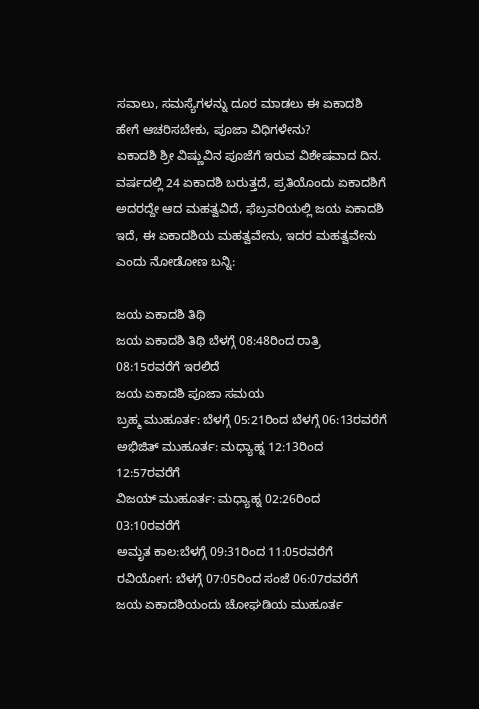ಸವಾಲು, ಸಮಸ್ಯೆಗಳನ್ನು ದೂರ ಮಾಡಲು ಈ ಏಕಾದಶಿ ಹೇಗೆ ಆಚರಿಸಬೇಕು, ಪೂಜಾ ವಿಧಿಗಳೇನು?
ಏಕಾದಶಿ ಶ್ರೀ ವಿಷ್ಣುವಿನ ಪೂಜೆಗೆ ಇರುವ ವಿಶೇಷವಾದ ದಿನ. ವರ್ಷದಲ್ಲಿ 24 ಏಕಾದಶಿ ಬರುತ್ತದೆ, ಪ್ರತಿಯೊಂದು ಏಕಾದಶಿಗೆ ಅದರದ್ದೇ ಆದ ಮಹತ್ವವಿದೆ, ಫೆಬ್ರವರಿಯಲ್ಲಿ ಜಯ ಏಕಾದಶಿ ಇದೆ, ಈ ಏಕಾದಶಿಯ ಮಹತ್ವವೇನು, ಇದರ ಮಹತ್ವವೇನು ಎಂದು ನೋಡೋಣ ಬನ್ನಿ:

ಜಯ ಏಕಾದಶಿ ತಿಥಿ
ಜಯ ಏಕಾದಶಿ ತಿಥಿ ಬೆಳಗ್ಗೆ 08:48ರಿಂದ ರಾತ್ರಿ 08:15ರವರೆಗೆ ಇರಲಿದೆ
ಜಯ ಏಕಾದಶಿ ಪೂಜಾ ಸಮಯ
ಬ್ರಹ್ಮ ಮುಹೂರ್ತ: ಬೆಳಗ್ಗೆ 05:21ರಿಂದ ಬೆಳಗ್ಗೆ 06:13ರವರೆಗೆ
ಅಭಿಜಿತ್ ಮುಹೂರ್ತ: ಮಧ್ಯಾಹ್ನ 12:13ರಿಂದ 12:57ರವರೆಗೆ
ವಿಜಯ್ ಮುಹೂರ್ತ: ಮಧ್ಯಾಹ್ನ 02:26ರಿಂದ 03:10ರವರೆಗೆ
ಅಮೃತ ಕಾಲ:ಬೆಳಗ್ಗೆ 09:31ರಿಂದ 11:05ರವರೆಗೆ
ರವಿಯೋಗ: ಬೆಳಗ್ಗೆ 07:05ರಿಂದ ಸಂಜೆ 06:07ರವರೆಗೆ
ಜಯ ಏಕಾದಶಿಯಂದು ಚೋಘಡಿಯ ಮುಹೂರ್ತ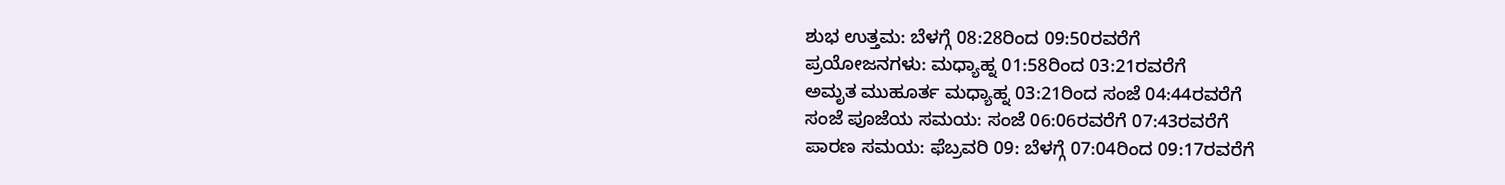ಶುಭ ಉತ್ತಮ: ಬೆಳಗ್ಗೆ 08:28ರಿಂದ 09:50ರವರೆಗೆ
ಪ್ರಯೋಜನಗಳು: ಮಧ್ಯಾಹ್ನ 01:58ರಿಂದ 03:21ರವರೆಗೆ
ಅಮೃತ ಮುಹೂರ್ತ ಮಧ್ಯಾಹ್ನ 03:21ರಿಂದ ಸಂಜೆ 04:44ರವರೆಗೆ
ಸಂಜೆ ಪೂಜೆಯ ಸಮಯ: ಸಂಜೆ 06:06ರವರೆಗೆ 07:43ರವರೆಗೆ
ಪಾರಣ ಸಮಯ: ಫೆಬ್ರವರಿ 09: ಬೆಳಗ್ಗೆ 07:04ರಿಂದ 09:17ರವರೆಗೆ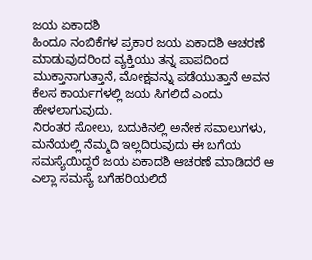ಜಯ ಏಕಾದಶಿ
ಹಿಂದೂ ನಂಬಿಕೆಗಳ ಪ್ರಕಾರ ಜಯ ಏಕಾದಶಿ ಆಚರಣೆ ಮಾಡುವುದರಿಂದ ವ್ಯಕ್ತಿಯು ತನ್ನ ಪಾಪದಿಂದ ಮುಕ್ತಾನಾಗುತ್ತಾನೆ, ಮೋಕ್ಷವನ್ನು ಪಡೆಯುತ್ತಾನೆ ಅವನ ಕೆಲಸ ಕಾರ್ಯಗಳಲ್ಲಿ ಜಯ ಸಿಗಲಿದೆ ಎಂದು ಹೇಳಲಾಗುವುದು.
ನಿರಂತರ ಸೋಲು, ಬದುಕಿನಲ್ಲಿ ಅನೇಕ ಸವಾಲುಗಳು, ಮನೆಯಲ್ಲಿ ನೆಮ್ಮದಿ ಇಲ್ಲದಿರುವುದು ಈ ಬಗೆಯ ಸಮಸ್ಯೆಯಿದ್ದರೆ ಜಯ ಏಕಾದಶಿ ಆಚರಣೆ ಮಾಡಿದರೆ ಆ ಎಲ್ಲಾ ಸಮಸ್ಯೆ ಬಗೆಹರಿಯಲಿದೆ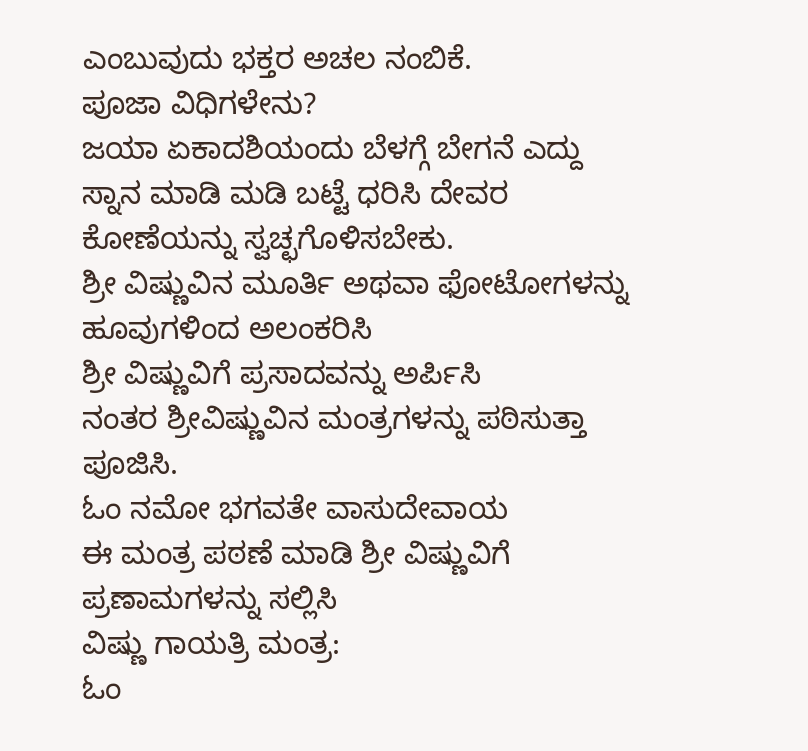ಎಂಬುವುದು ಭಕ್ತರ ಅಚಲ ನಂಬಿಕೆ.
ಪೂಜಾ ವಿಧಿಗಳೇನು?
ಜಯಾ ಏಕಾದಶಿಯಂದು ಬೆಳಗ್ಗೆ ಬೇಗನೆ ಎದ್ದು ಸ್ನಾನ ಮಾಡಿ ಮಡಿ ಬಟ್ಟೆ ಧರಿಸಿ ದೇವರ ಕೋಣೆಯನ್ನು ಸ್ವಚ್ಛಗೊಳಿಸಬೇಕು.
ಶ್ರೀ ವಿಷ್ಣುವಿನ ಮೂರ್ತಿ ಅಥವಾ ಫೋಟೋಗಳನ್ನು ಹೂವುಗಳಿಂದ ಅಲಂಕರಿಸಿ
ಶ್ರೀ ವಿಷ್ಣುವಿಗೆ ಪ್ರಸಾದವನ್ನು ಅರ್ಪಿಸಿ
ನಂತರ ಶ್ರೀವಿಷ್ಣುವಿನ ಮಂತ್ರಗಳನ್ನು ಪಠಿಸುತ್ತಾ ಪೂಜಿಸಿ.
ಓಂ ನಮೋ ಭಗವತೇ ವಾಸುದೇವಾಯ
ಈ ಮಂತ್ರ ಪಠಣೆ ಮಾಡಿ ಶ್ರೀ ವಿಷ್ಣುವಿಗೆ ಪ್ರಣಾಮಗಳನ್ನು ಸಲ್ಲಿಸಿ
ವಿಷ್ಣು ಗಾಯತ್ರಿ ಮಂತ್ರ:
ಓಂ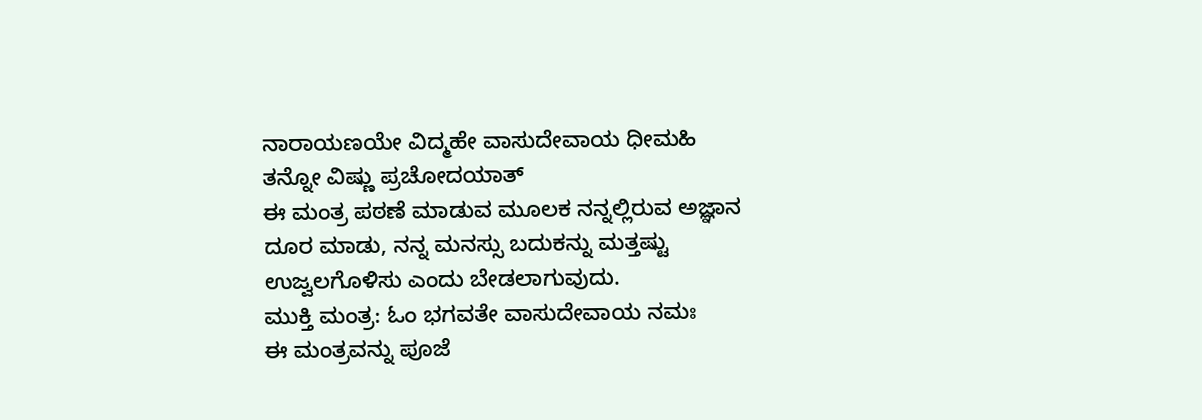ನಾರಾಯಣಯೇ ವಿದ್ಮಹೇ ವಾಸುದೇವಾಯ ಧೀಮಹಿ ತನ್ನೋ ವಿಷ್ಣು ಪ್ರಚೋದಯಾತ್
ಈ ಮಂತ್ರ ಪಠಣೆ ಮಾಡುವ ಮೂಲಕ ನನ್ನಲ್ಲಿರುವ ಅಜ್ಞಾನ ದೂರ ಮಾಡು, ನನ್ನ ಮನಸ್ಸು ಬದುಕನ್ನು ಮತ್ತಷ್ಟು ಉಜ್ವಲಗೊಳಿಸು ಎಂದು ಬೇಡಲಾಗುವುದು.
ಮುಕ್ತಿ ಮಂತ್ರ: ಓಂ ಭಗವತೇ ವಾಸುದೇವಾಯ ನಮಃ
ಈ ಮಂತ್ರವನ್ನು ಪೂಜೆ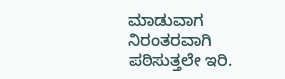ಮಾಡುವಾಗ ನಿರಂತರವಾಗಿ ಪಠಿಸುತ್ತಲೇ ಇರಿ.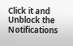Click it and Unblock the Notifications